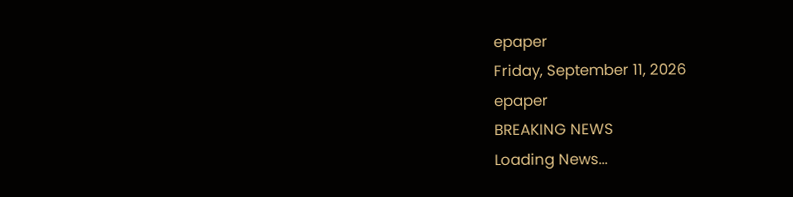epaper
Friday, September 11, 2026
epaper
BREAKING NEWS
Loading News...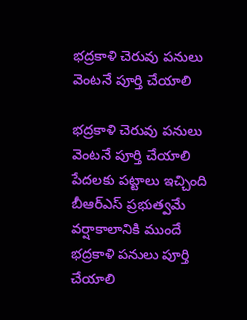భద్రకాళి చెరువు పనులు వెంటనే పూర్తి చేయాలి

భద్రకాళి చెరువు పనులు వెంటనే పూర్తి చేయాలి
పేదలకు పట్టాలు ఇచ్చింది బీఆర్ఎస్ ప్రభుత్వమే
వర్షాకాలానికి ముందే భద్రకాళి పనులు పూర్తి చేయాలి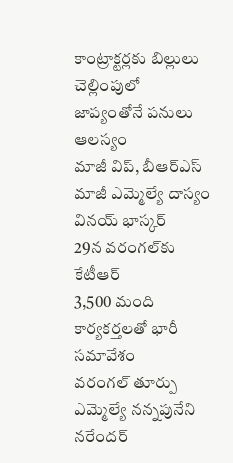కాంట్రాక్టర్లకు బిల్లులు చెల్లింపులో జాప్యంతోనే ప‌నులు ఆలస్యం
మాజీ విప్, బీఆర్ఎస్‌ మాజీ ఎమ్మెల్యే దాస్యం వినయ్ భాస్కర్
29న వరంగల్‌కు కేటీఆర్
3,500 మంది కార్యకర్తలతో భారీ సమావేశం
వ‌రంగ‌ల్ తూర్పు ఎమ్మెల్యే నన్నపునేని నరేందర్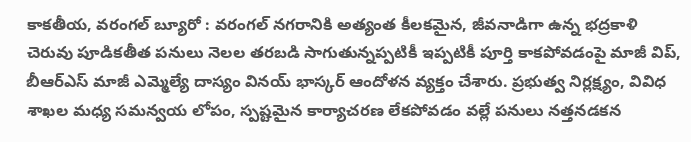కాకతీయ, వరంగల్ బ్యూరో : వరంగల్ నగరానికి అత్యంత కీలకమైన, జీవనాడిగా ఉన్న భద్రకాళి చెరువు పూడికతీత పనులు నెలల తరబడి సాగుతున్నప్పటికీ ఇప్పటికీ పూర్తి కాకపోవడంపై మాజీ విప్, బీఆర్ఎస్‌ మాజీ ఎమ్మెల్యే దాస్యం వినయ్ భాస్కర్ ఆందోళన వ్యక్తం చేశారు. ప్రభుత్వ నిర్లక్ష్యం, వివిధ శాఖల మధ్య సమన్వయ లోపం, స్పష్టమైన కార్యాచరణ లేకపోవడం వల్లే పనులు నత్తనడకన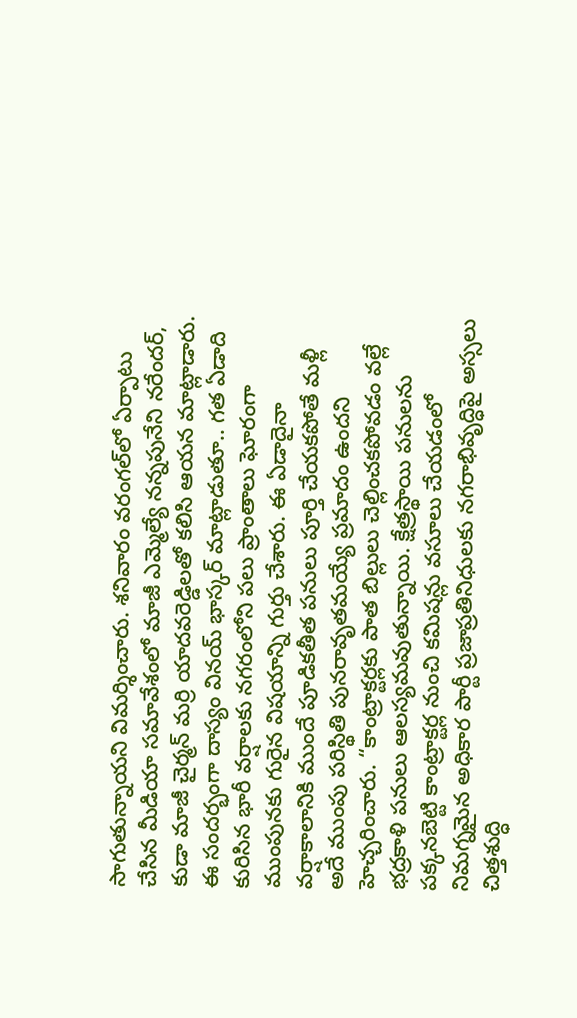సాగుతున్నాయని విమర్శించారు. శనివారం వరంగల్‌లో ఏర్పాటు చేసిన మీడియా సమావేశంలో మాజీ ఎమ్మెల్యే నన్నపునేని నరేందర్, కుడా మాజీ చైర్మన్ మర్రి యాదవరెడ్డిలతో కలిసి ఆయన మాట్లాడారు.
ఈ సందర్భంగా దాస్యం వినయ్ భాస్కర్ మాట్లాడుతూ.. గత ఏడాది కురిసిన భారీ వర్షాలకు నగరంలోని పలు ప్రాంతాలు ఘోరంగా ముంపునకు గురైన విషయాన్ని గుర్తు చేశారు. ఈ ఏడాదైనా వర్షాకాలానికి ముందే పూడికతీత పనులు పూర్తి చేయకపోతే మళ్లీ అదే ముంపు పరిస్థితి పునరావృతమయ్యే ప్రమాదం ఉందని హెచ్చరించారు. “కాంట్రాక్టర్లకు పాత బిల్లులు చెల్లించకపోవడం వల్లే భద్రకాళి పనులు ఆలస్యమవుతున్నాయి. క్షేత్రస్థాయి పనులను పక్కనబెట్టి కాంట్రాక్టర్ల నుంచి కమిషన్లు వసూలు చేయడంలో నిమగ్నమైన అధికార పార్టీ ప్రజాప్రతినిధులకు నగరాభివృద్ధిపై అస్సలు చిత్తశుద్ధి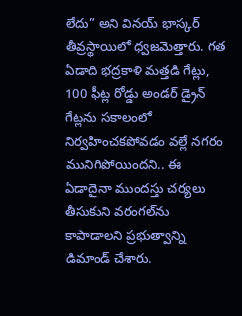లేదు” అని వినయ్ భాస్కర్ తీవ్రస్థాయిలో ధ్వజమెత్తారు. గత ఏడాది భద్రకాళి మత్తడి గేట్లు, 100 ఫీట్ల రోడ్డు అండర్ డ్రైన్ గేట్లను సకాలంలో నిర్వహించకపోవడం వల్లే నగరం మునిగిపోయిందని.. ఈ ఏడాదైనా ముందస్తు చర్యలు తీసుకుని వరంగల్‌ను కాపాడాలని ప్రభుత్వాన్ని డిమాండ్ చేశారు.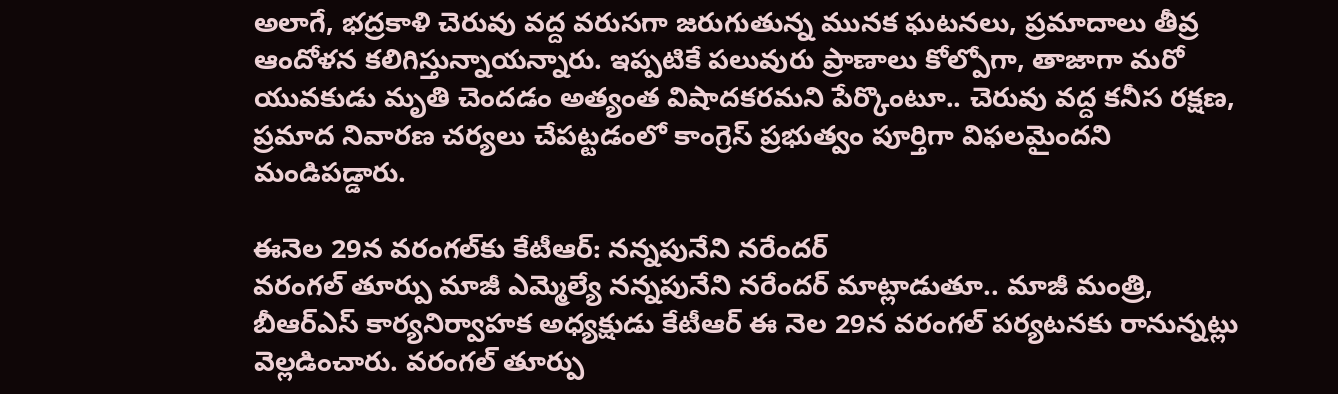అలాగే, భద్రకాళి చెరువు వద్ద వరుసగా జరుగుతున్న మునక ఘటనలు, ప్రమాదాలు తీవ్ర ఆందోళన కలిగిస్తున్నాయన్నారు. ఇప్పటికే పలువురు ప్రాణాలు కోల్పోగా, తాజాగా మరో యువకుడు మృతి చెందడం అత్యంత విషాదకరమని పేర్కొంటూ.. చెరువు వద్ద కనీస రక్షణ, ప్రమాద నివారణ చర్యలు చేపట్టడంలో కాంగ్రెస్ ప్రభుత్వం పూర్తిగా విఫలమైందని మండిపడ్డారు.

ఈనెల 29న వరంగల్‌కు కేటీఆర్: నన్నపునేని నరేందర్
వరంగల్ తూర్పు మాజీ ఎమ్మెల్యే నన్నపునేని నరేందర్ మాట్లాడుతూ.. మాజీ మంత్రి, బీఆర్‌ఎస్ కార్యనిర్వాహక అధ్యక్షుడు కేటీఆర్ ఈ నెల 29న వరంగల్ పర్యటనకు రానున్నట్లు వెల్లడించారు. వరంగల్ తూర్పు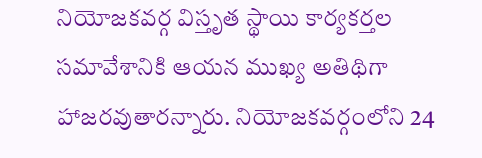నియోజకవర్గ విస్తృత స్థాయి కార్యకర్తల సమావేశానికి ఆయన ముఖ్య అతిథిగా హాజరవుతారన్నారు. నియోజకవర్గంలోని 24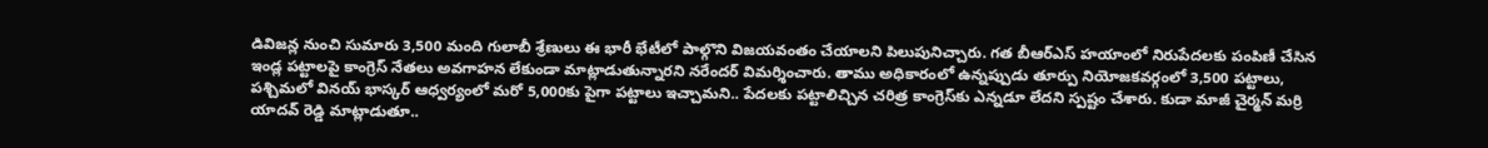డివిజన్ల నుంచి సుమారు 3,500 మంది గులాబీ శ్రేణులు ఈ భారీ భేటీలో పాల్గొని విజయవంతం చేయాలని పిలుపునిచ్చారు. గత బీఆర్‌ఎస్ హయాంలో నిరుపేదలకు పంపిణీ చేసిన ఇండ్ల పట్టాలపై కాంగ్రెస్ నేతలు అవగాహన లేకుండా మాట్లాడుతున్నారని నరేందర్ విమర్శించారు. తాము అధికారంలో ఉన్నప్పుడు తూర్పు నియోజకవర్గంలో 3,500 పట్టాలు, పశ్చిమలో వినయ్ భాస్కర్ ఆధ్వర్యంలో మరో 5,000కు పైగా పట్టాలు ఇచ్చామని.. పేదలకు పట్టాలిచ్చిన చరిత్ర కాంగ్రెస్‌కు ఎన్నడూ లేదని స్పష్టం చేశారు. కుడా మాజీ చైర్మన్ మర్రి యాదవ్ రెడ్డి మాట్లాడుతూ..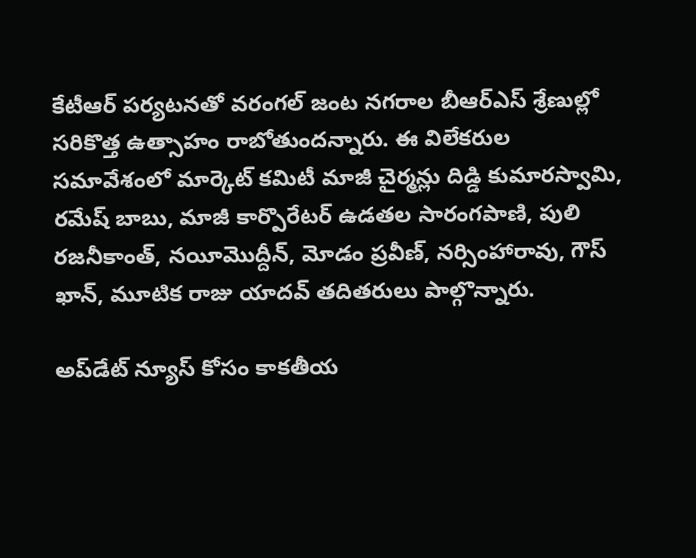కేటీఆర్ పర్యటనతో వరంగల్ జంట నగరాల బీఆర్‌ఎస్ శ్రేణుల్లో సరికొత్త ఉత్సాహం రాబోతుందన్నారు. ఈ విలేకరుల సమావేశంలో మార్కెట్ కమిటీ మాజీ చైర్మన్లు దిడ్డి కుమారస్వామి, రమేష్ బాబు, మాజీ కార్పొరేటర్ ఉడతల సారంగపాణి, పులి రజనీకాంత్, నయీమొద్దీన్, మోడం ప్రవీణ్, నర్సింహారావు, గౌస్ ఖాన్, మూటిక రాజు యాదవ్ తదితరులు పాల్గొన్నారు.

అప్‌డేట్ న్యూస్ కోసం కాక‌తీయ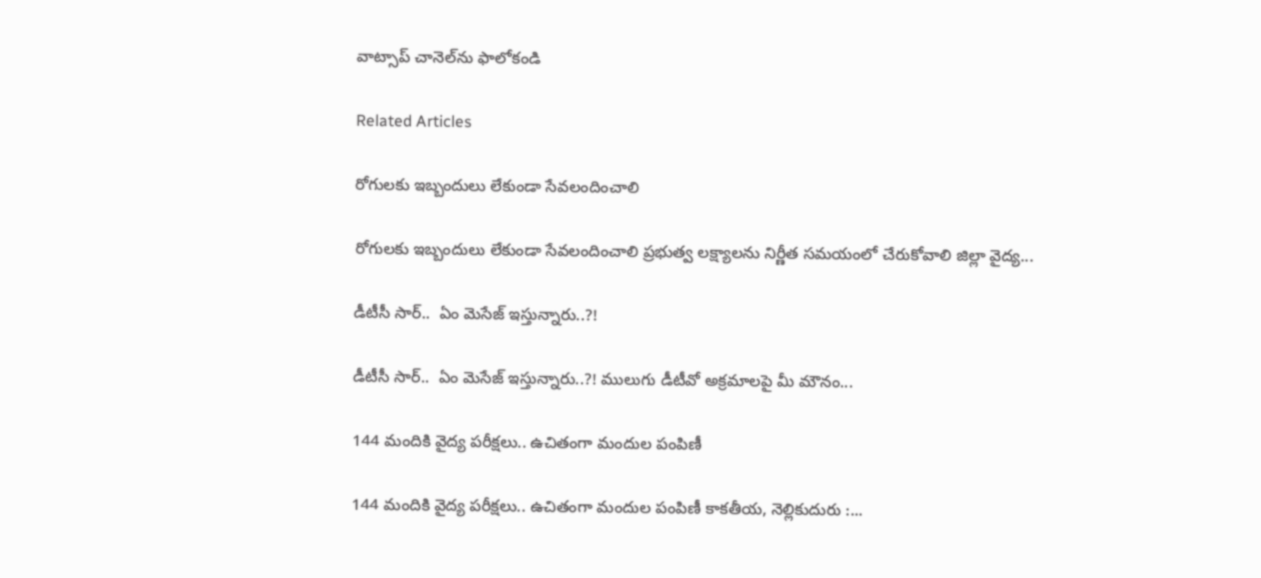వాట్సాప్ చానెల్‌ను ఫాలోకండి

Related Articles

రోగులకు ఇబ్బందులు లేకుండా సేవలందించాలి

రోగులకు ఇబ్బందులు లేకుండా సేవలందించాలి ప్రభుత్వ లక్ష్యాలను నిర్ణీత సమయంలో చేరుకోవాలి జిల్లా వైద్య...

డీటీసీ సార్‌..  ఏం మెసేజ్ ఇస్తున్నారు..?!

డీటీసీ సార్‌..  ఏం మెసేజ్ ఇస్తున్నారు..?! ములుగు డీటీవో అక్ర‌మాల‌పై మీ మౌనం...

144 మందికి వైద్య పరీక్షలు.. ఉచితంగా మందుల పంపిణీ

144 మందికి వైద్య పరీక్షలు.. ఉచితంగా మందుల పంపిణీ కాకతీయ, నెల్లికుదురు :...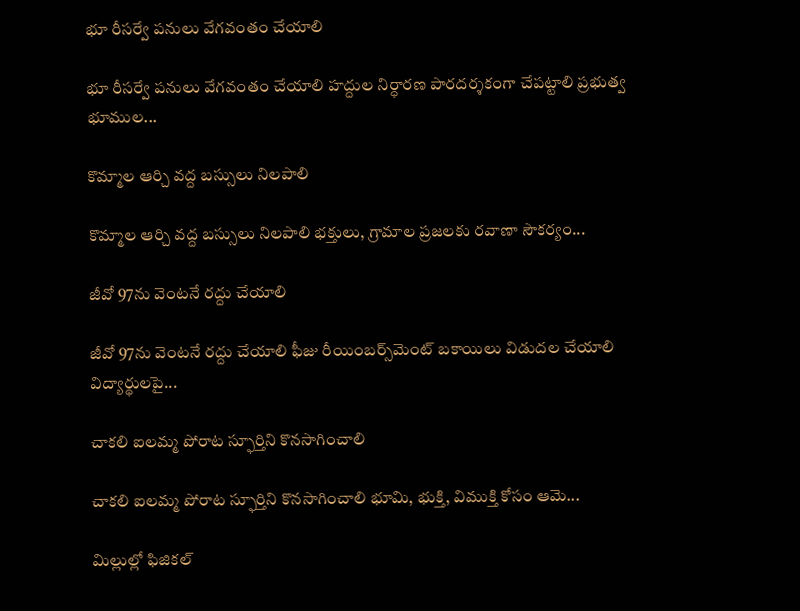భూ రీసర్వే పనులు వేగవంతం చేయాలి

భూ రీసర్వే పనులు వేగవంతం చేయాలి హద్దుల నిర్ధారణ పారదర్శకంగా చేపట్టాలి ప్రభుత్వ భూముల...

కొమ్మాల ఆర్చి వద్ద బస్సులు నిలపాలి

కొమ్మాల ఆర్చి వద్ద బస్సులు నిలపాలి భక్తులు, గ్రామాల ప్రజలకు రవాణా సౌకర్యం...

జీవో 97ను వెంటనే రద్దు చేయాలి

జీవో 97ను వెంటనే రద్దు చేయాలి ఫీజు రీయింబర్స్‌మెంట్‌ బకాయిలు విడుదల చేయాలి విద్యార్థులపై...

చాకలి ఐలమ్మ పోరాట స్ఫూర్తిని కొనసాగించాలి

చాకలి ఐలమ్మ పోరాట స్ఫూర్తిని కొనసాగించాలి భూమి, భుక్తి, విముక్తి కోసం ఆమె...

మిల్లుల్లో ఫిజికల్‌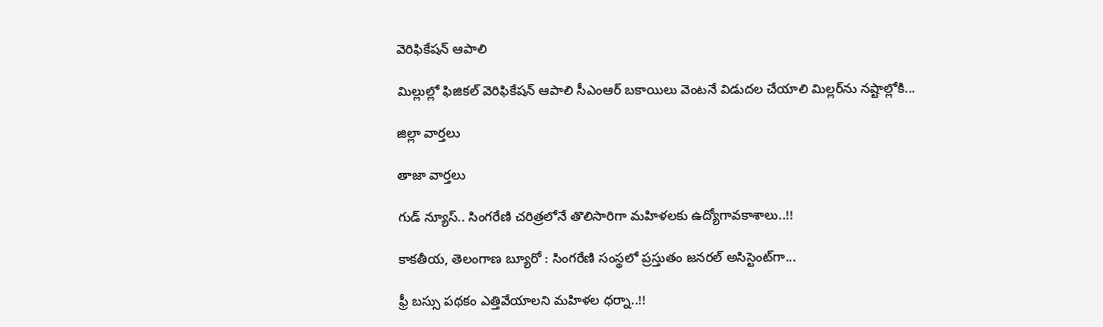వెరిఫికేషన్ ఆపాలి

మిల్లుల్లో ఫిజికల్‌ వెరిఫికేషన్ ఆపాలి సీఎంఆర్‌ బకాయిలు వెంటనే విడుదల చేయాలి మిల్లర్‌ను నష్టాల్లోకి...

జిల్లా వార్త‌లు

తాజా వార్త‌లు

గుడ్ న్యూస్.. సింగరేణి చరిత్రలోనే తొలిసారిగా మ‌హిళ‌ల‌కు ఉద్యోగావ‌కాశాలు..!!

కాక‌తీయ‌, తెలంగాణ బ్యూరో : సింగరేణి సంస్థలో ప్రస్తుతం జనరల్ అసిస్టెంట్‌గా...

ఫ్రీ బస్సు పథకం ఎత్తివేయాలని మహిళల ధర్నా..!!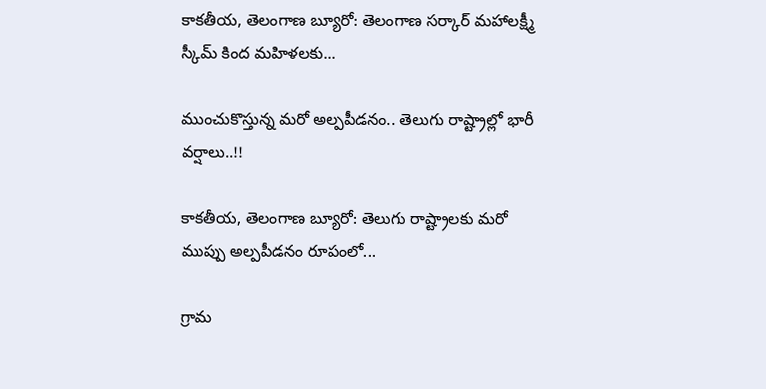కాకతీయ, తెలంగాణ బ్యూరో: తెలంగాణ సర్కార్ మహాలక్ష్మీ స్కీమ్ కింద మహిళలకు...

ముంచుకొస్తున్న మరో అల్పపీడనం.. తెలుగు రాష్ట్రాల్లో భారీ వర్షాలు..!!

కాకతీయ, తెలంగాణ బ్యూరో: తెలుగు రాష్ట్రాలకు మరో ముప్పు అల్పపీడనం రూపంలో...

గ్రామ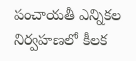పంచాయ‌తీ ఎన్నిక‌ల నిర్వ‌హ‌ణ‌లో కీల‌క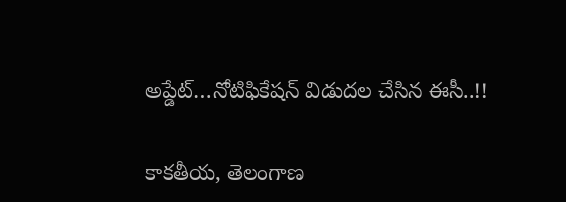అప్డేట్‌…నోటిఫికేషన్ విడుదల చేసిన ఈసీ..!!

కాకతీయ, తెలంగాణ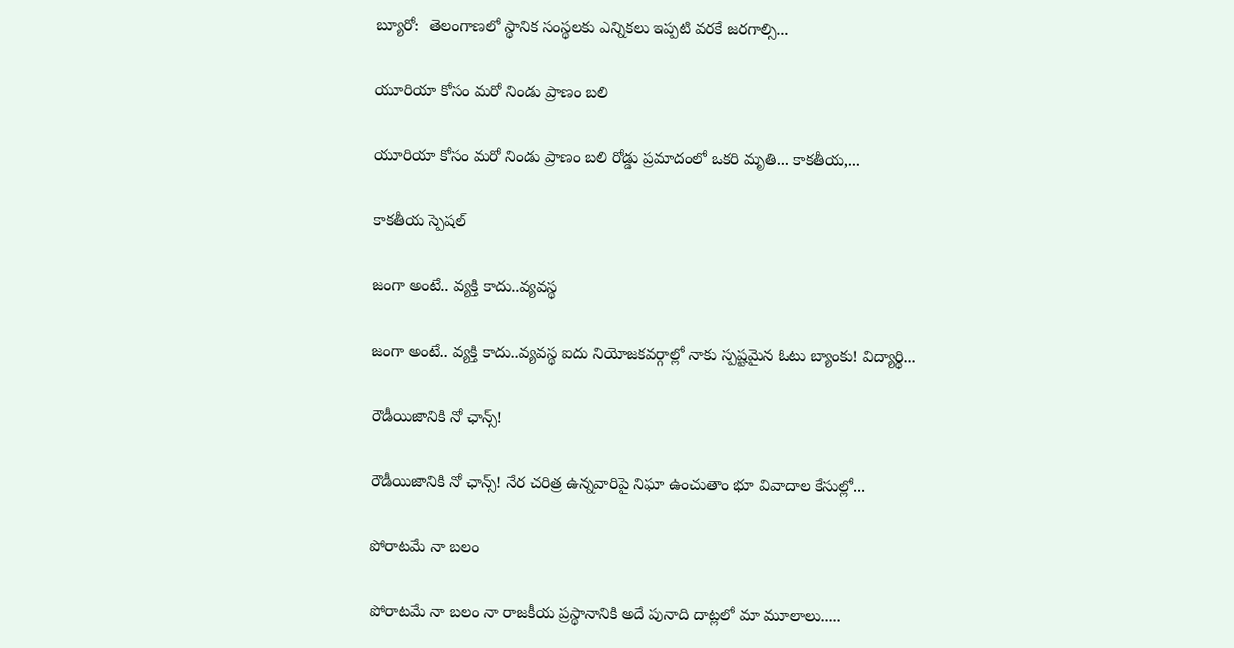బ్యూరో:  తెలంగాణలో స్థానిక సంస్థలకు ఎన్నికలు ఇప్పటి వరకే జరగాల్సి...

యూరియా కోసం మరో నిండు ప్రాణం బలి

యూరియా కోసం మరో నిండు ప్రాణం బలి రోడ్డు ప్రమాదంలో ఒకరి మృతి... కాకతీయ,...

కాక‌తీయ స్పెష‌ల్‌

జంగా అంటే.. వ్య‌క్తి కాదు..వ్య‌వస్థ‌

జంగా అంటే.. వ్య‌క్తి కాదు..వ్య‌వస్థ‌ ఐదు నియోజ‌క‌వ‌ర్గాల్లో నాకు స్ప‌ష్ట‌మైన ఓటు బ్యాంకు! విద్యార్థి...

రౌడీయిజానికి నో ఛాన్స్‌!

రౌడీయిజానికి నో ఛాన్స్‌! నేర చరిత్ర ఉన్న‌వారిపై నిఘా ఉంచుతాం భూ వివాదాల కేసుల్లో...

పోరాటమే నా బలం

పోరాటమే నా బలం నా రాజకీయ ప్రస్థానానికి అదే పునాది దాట్లలో మా మూలాలు.....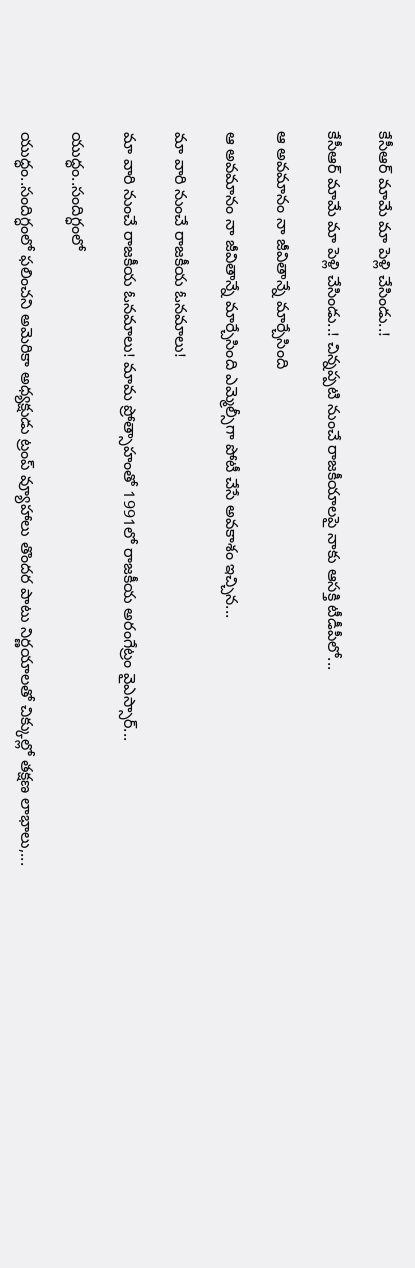కేసీఆర్‌ మామే మా పెళ్లి చేసిండు..!

కేసీఆర్‌ మామే మా పెళ్లి చేసిండు..! చిన్నప్ప‌టి నుంచే రాజకీయాలపై నాకు ఆసక్తి టీడీపీలో...

ఆ అవమానం నా జీవితాన్నే మార్చేసింది

ఆ అవమానం నా జీవితాన్నే మార్చేసింది ఎమ్మెల్సీగా పోటీ చేసే అవ‌కాశం ఇచ్చిన...

మా వారి నుంచే రాజకీయ ఓనమాలు!

మా వారి నుంచే రాజకీయ ఓనమాలు! మామ ప్రోత్సాహంతో 1991లో రాజకీయ అరంగేట్రం వైఎస్సార్‌...

యుద్ధం..సందిగ్ధంలో

యుద్ధం..సందిగ్ధంలో ఫ‌లించని అమెరికా అధ్య‌క్షుడు ట్రంప్ వ్యూహాలు తొంద‌ర పాటు నిర్ణ‌యాల‌తో చిక్కుల్లో తక్షణ లాభాలు,...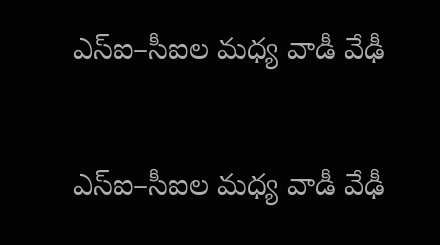ఎస్ఐ–సీఐల మ‌ధ్య వాడీ వేఢీ

ఎస్ఐ–సీఐల మ‌ధ్య వాడీ వేఢీ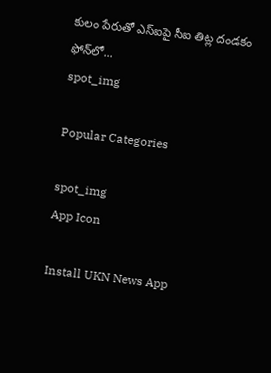కులం పేరుతో ఎస్ఐపై సీఐ తిట్ల దండ‌కం ఫోన్‌లో...
spot_img

Popular Categories

spot_img
App Icon

Install UKN News App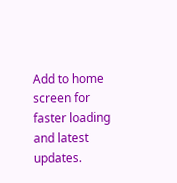Add to home screen for faster loading and latest updates.